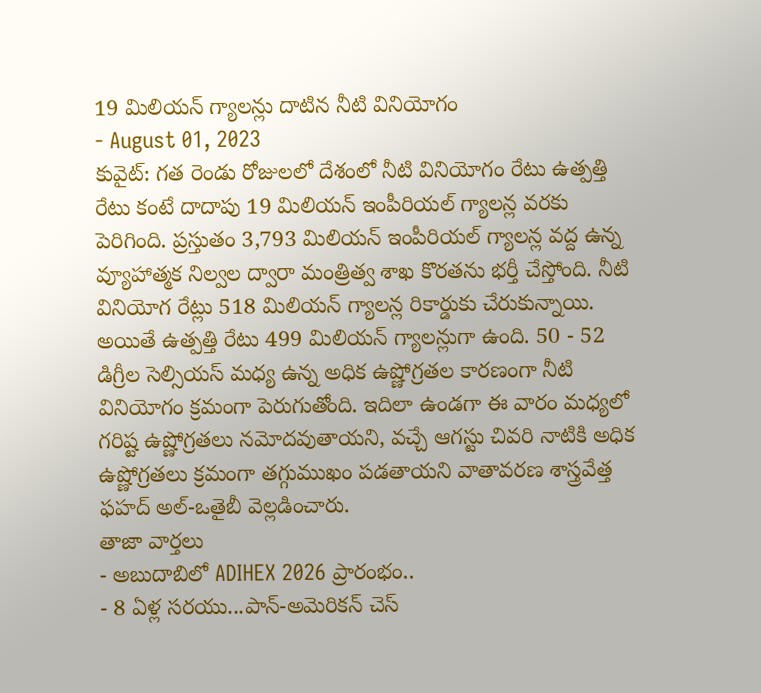19 మిలియన్ గ్యాలన్లు దాటిన నీటి వినియోగం
- August 01, 2023
కువైట్: గత రెండు రోజులలో దేశంలో నీటి వినియోగం రేటు ఉత్పత్తి రేటు కంటే దాదాపు 19 మిలియన్ ఇంపీరియల్ గ్యాలన్ల వరకు పెరిగింది. ప్రస్తుతం 3,793 మిలియన్ ఇంపీరియల్ గ్యాలన్ల వద్ద ఉన్న వ్యూహాత్మక నిల్వల ద్వారా మంత్రిత్వ శాఖ కొరతను భర్తీ చేస్తోంది. నీటి వినియోగ రేట్లు 518 మిలియన్ గ్యాలన్ల రికార్డుకు చేరుకున్నాయి. అయితే ఉత్పత్తి రేటు 499 మిలియన్ గ్యాలన్లుగా ఉంది. 50 - 52 డిగ్రీల సెల్సియస్ మధ్య ఉన్న అధిక ఉష్ణోగ్రతల కారణంగా నీటి వినియోగం క్రమంగా పెరుగుతోంది. ఇదిలా ఉండగా ఈ వారం మధ్యలో గరిష్ట ఉష్ణోగ్రతలు నమోదవుతాయని, వచ్చే ఆగస్టు చివరి నాటికి అధిక ఉష్ణోగ్రతలు క్రమంగా తగ్గుముఖం పడతాయని వాతావరణ శాస్త్రవేత్త ఫహద్ అల్-ఒతైబీ వెల్లడించారు.
తాజా వార్తలు
- అబుదాబిలో ADIHEX 2026 ప్రారంభం..
- 8 ఏళ్ల సరయు...పాన్-అమెరికన్ చెస్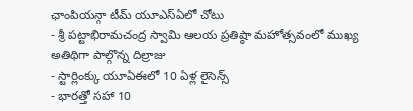ఛాంపియన్గా టీమ్ యూఎస్ఏలో చోటు
- శ్రీ పట్టాభిరామచంద్ర స్వామి ఆలయ ప్రతిష్ఠా మహోత్సవంలో ముఖ్య అతిథిగా పాల్గొన్న దిల్రాజు
- స్టార్లింక్కు యూఏఈలో 10 ఏళ్ల లైసెన్స్
- భారత్తో సహా 10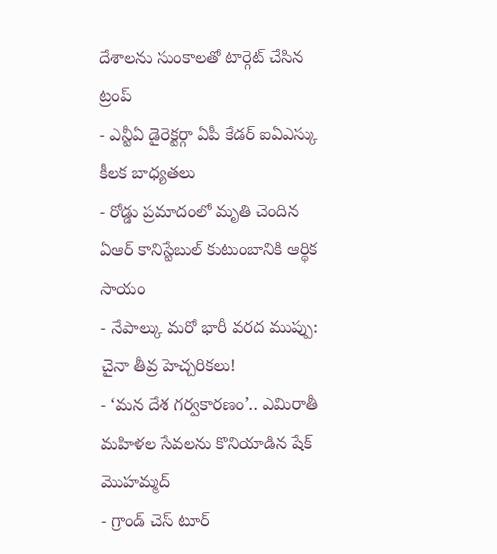దేశాలను సుంకాలతో టార్గెట్ చేసిన ట్రంప్
- ఎన్టీఏ డైరెక్టర్గా ఏపీ కేడర్ ఐఏఎస్కు కీలక బాధ్యతలు
- రోడ్డు ప్రమాదంలో మృతి చెందిన ఏఆర్ కానిస్టేబుల్ కుటుంబానికి ఆర్థిక సాయం
- నేపాల్కు మరో భారీ వరద ముప్పు: చైనా తీవ్ర హెచ్చరికలు!
- ‘మన దేశ గర్వకారణం’.. ఎమిరాతీ మహిళల సేవలను కొనియాడిన షేక్ మొహమ్మద్
- గ్రాండ్ చెస్ టూర్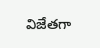విజేతగా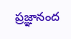ప్రజ్ఞానంద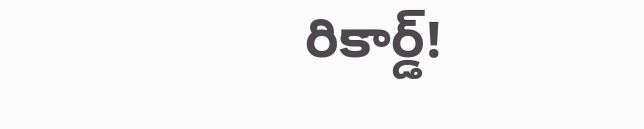రికార్డ్!